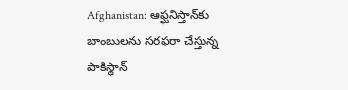Afghanistan: ఆఫ్ఘనిస్తాన్‌కు బాంబులను సరఫరా చేస్తున్న పాకిస్థాన్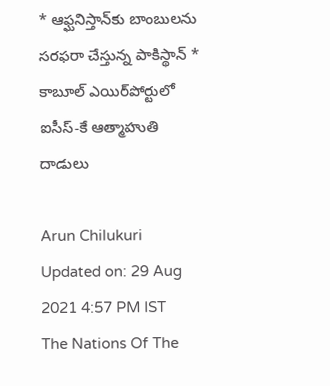* ఆఫ్ఘనిస్తాన్‌కు బాంబులను సరఫరా చేస్తున్న పాకిస్థాన్ * కాబూల్‌ ఎయిర్‌పోర్టులో ఐసీస్-కే ఆత్మాహుతి దాడులు

Arun Chilukuri
Updated on: 29 Aug 2021 4:57 PM IST
The Nations Of The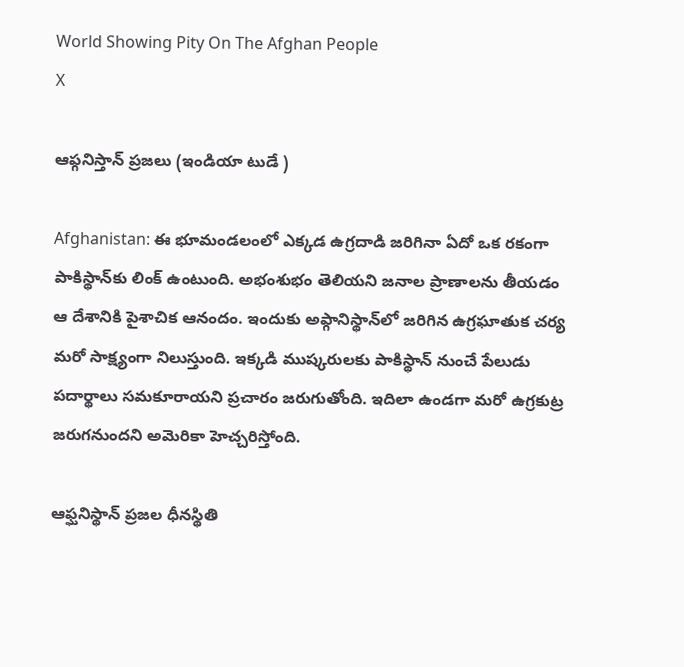World Showing Pity On The Afghan People
X

ఆఫ్గనిస్తాన్ ప్రజలు (ఇండియా టుడే )

Afghanistan: ఈ భూమండలంలో ఎక్కడ ఉగ్రదాడి జరిగినా ఏదో ఒక రకంగా పాకిస్థాన్‌కు లింక్‌ ఉంటుంది. అభంశుభం తెలియని జనాల ప్రాణాలను తీయడం ఆ దేశానికి పైశాచిక ఆనందం. ఇందుకు అఫ్గానిస్థాన్‌లో జరిగిన ఉగ్రఘాతుక చర్య మరో సాక్ష్యంగా నిలుస్తుంది. ఇక్కడి ముష్కరులకు పాకిస్థాన్‌ నుంచే పేలుడు పదార్థాలు సమకూరాయని ప్రచారం జరుగుతోంది. ఇదిలా ఉండగా మరో ఉగ్రకుట్ర జరుగనుందని అమెరికా హెచ్చరిస్తోంది.

ఆఫ్ఘనిస్థాన్ ప్రజల ధీనస్థితి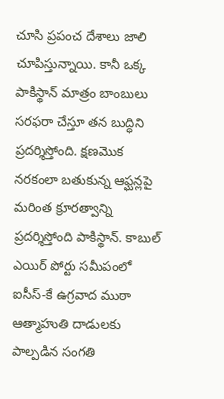చూసి ప్రపంచ దేశాలు జాలి చూపిస్తున్నాయి. కానీ ఒక్క పాకిస్థాన్ మాత్రం బాంబులు సరఫరా చేస్తూ తన బుద్ధిని ప్రదర్శిస్తోంది. క్షణమొక నరకంలా బతుకున్న ఆఫ్ఘన్లపై మరింత క్రూరత్వాన్ని ప్రదర్శిస్తోంది పాకిస్థాన్. కాబుల్‌ ఎయిర్‌ పోర్టు సమీపంలో ఐసీస్-కే ఉగ్రవాద ముఠా ఆత్మాహుతి దాడులకు పాల్పడిన సంగతి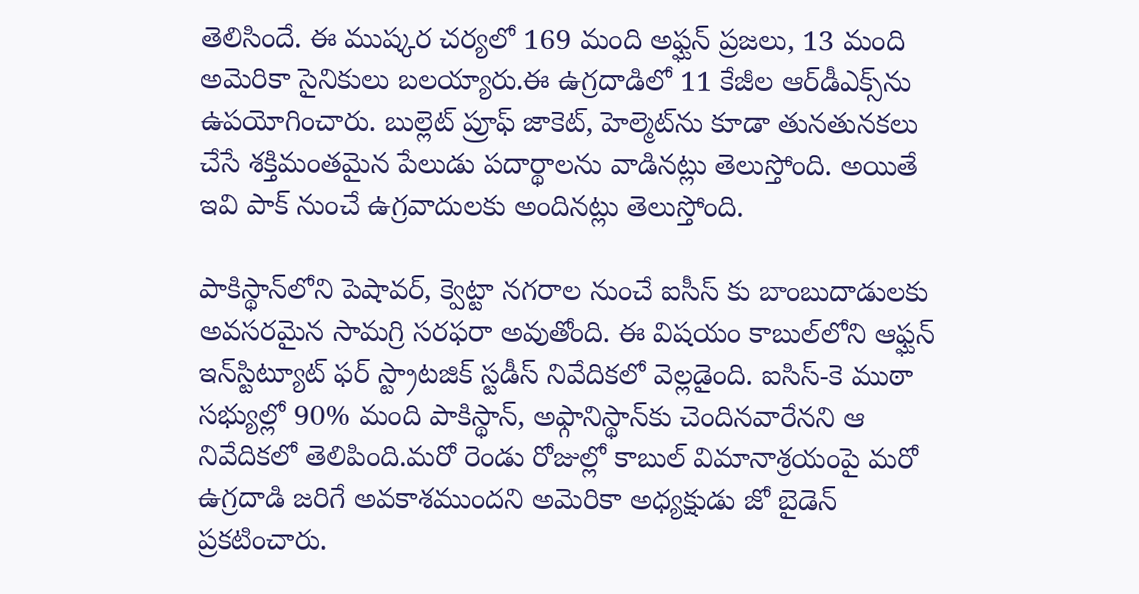తెలిసిందే. ఈ ముష్కర చర్యలో 169 మంది అఫ్ఘన్‌ ప్రజలు, 13 మంది అమెరికా సైనికులు బలయ్యారు.ఈ ఉగ్రదాడిలో 11 కేజీల ఆర్‌డీఎక్స్‌ను ఉపయోగించారు. బుల్లెట్‌ ప్రూఫ్‌ జాకెట్, హెల్మెట్‌ను కూడా తునతునకలు చేసే శక్తిమంతమైన పేలుడు పదార్థాలను వాడినట్లు తెలుస్తోంది. అయితే ఇవి పాక్‌ నుంచే ఉగ్రవాదులకు అందినట్లు తెలుస్తోంది.

పాకిస్థాన్‌లోని పెషావర్, క్వెట్టా నగరాల నుంచే ఐసీస్‌ కు బాంబుదాడులకు అవసరమైన సామగ్రి సరఫరా అవుతోంది. ఈ విషయం కాబుల్‌లోని ఆఫ్ఘన్ ఇన్‌స్టిట్యూట్‌ ఫర్‌ స్ట్రాటజిక్‌ స్టడీస్‌ నివేదికలో వెల్లడైంది. ఐసిస్‌-కె ముఠా సభ్యుల్లో 90% మంది పాకిస్థాన్, అఫ్గానిస్థాన్‌కు చెందినవారేనని ఆ నివేదికలో తెలిపింది.మరో రెండు రోజుల్లో కాబుల్‌ విమానాశ్రయంపై మరో ఉగ్రదాడి జరిగే అవకాశముందని అమెరికా అధ్యక్షుడు జో బైడెన్‌ ప్రకటించారు.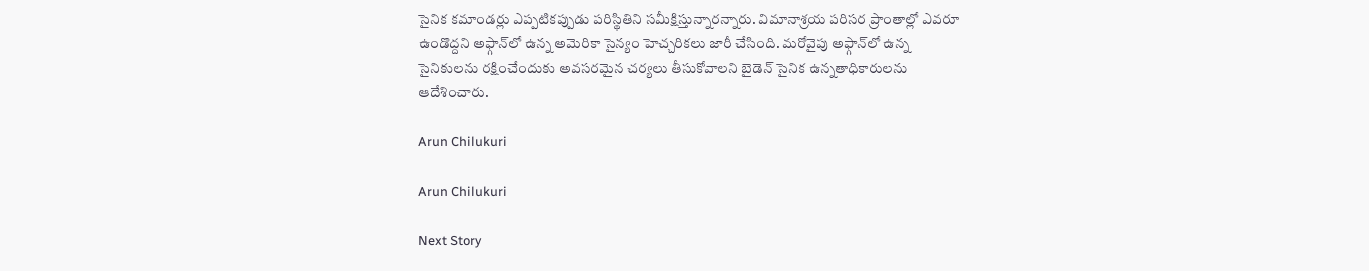సైనిక కమాండర్లు ఎప్పటికప్పుడు పరిస్థితిని సమీక్షిస్తున్నారన్నారు. విమానాశ్రయ పరిసర ప్రాంతాల్లో ఎవరూ ఉండొద్దని అఫ్గాన్‌లో ఉన్న అమెరికా సైన్యం హెచ్చరికలు జారీ చేసింది. మరోవైపు అఫ్గాన్‌లో ఉన్న సైనికులను రక్షించేందుకు అవసరమైన చర్యలు తీసుకోవాలని బైడెన్ సైనిక ఉన్నతాధికారులను ఆదేశించారు.

Arun Chilukuri

Arun Chilukuri

Next Story